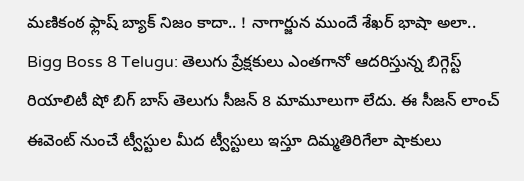మణికంఠ ఫ్లాష్ బ్యాక్ నిజం కాదా.. ! నాగార్జున ముందే శేఖర్ భాషా అలా..
Bigg Boss 8 Telugu: తెలుగు ప్రేక్షకులు ఎంతగానో ఆదరిస్తున్న బిగ్గెస్ట్ రియాలిటీ షో బిగ్ బాస్ తెలుగు సీజన్ 8 మామూలుగా లేదు. ఈ సీజన్ లాంచ్ ఈవెంట్ నుంచే ట్వీస్టుల మీద ట్వీస్టులు ఇస్తూ దిమ్మతిరిగేలా షాకులు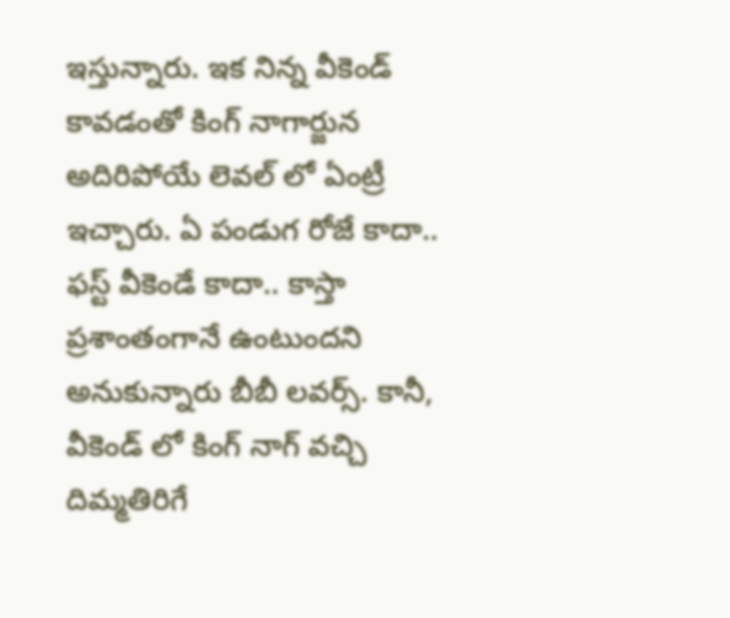ఇస్తున్నారు. ఇక నిన్న వీకెండ్ కావడంతో కింగ్ నాగార్జున అదిరిపోయే లెవల్ లో ఏంట్రీ ఇచ్చారు. ఏ పండుగ రోజే కాదా.. ఫస్ట్ వీకెండే కాదా.. కాస్తా ప్రశాంతంగానే ఉంటుందని అనుకున్నారు బీబీ లవర్స్. కానీ, వీకెండ్ లో కింగ్ నాగ్ వచ్చి దిమ్మతిరిగే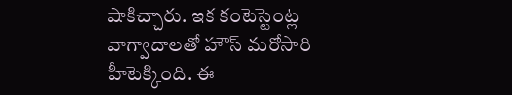షాకిచ్చారు. ఇక కంటెస్టెంట్ల వాగ్వాదాలతో హౌస్ మరోసారి హీటెక్కింది. ఈ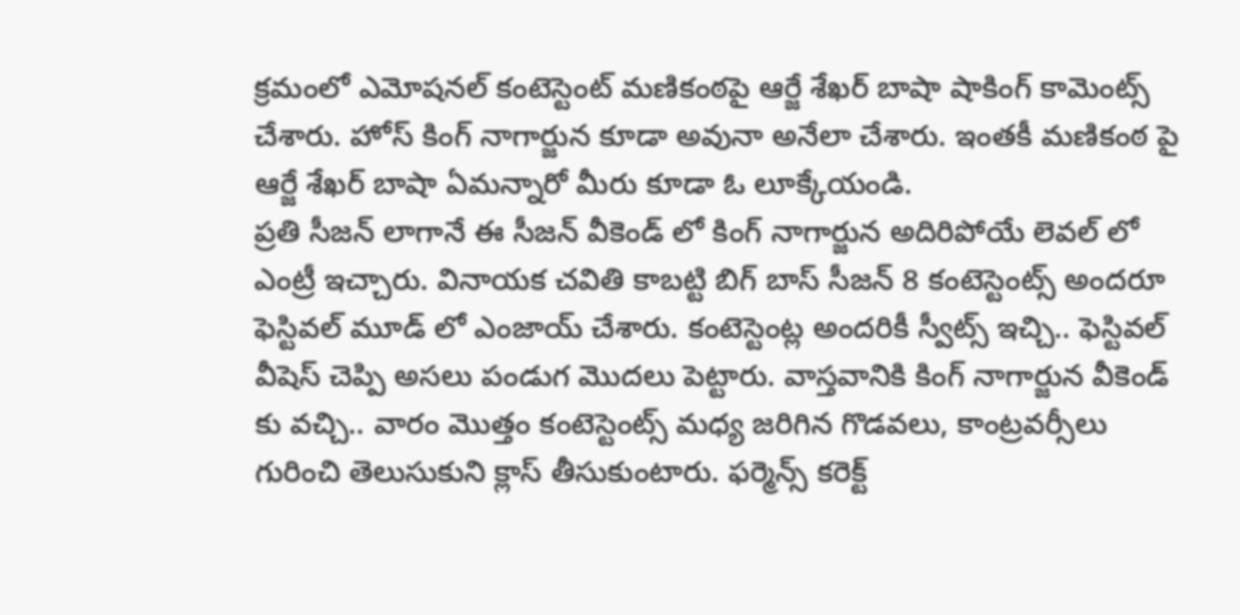క్రమంలో ఎమోషనల్ కంటెస్టెంట్ మణికంఠపై ఆర్జే శేఖర్ బాషా షాకింగ్ కామెంట్స్ చేశారు. హోస్ కింగ్ నాగార్జున కూడా అవునా అనేలా చేశారు. ఇంతకీ మణికంఠ పై ఆర్జే శేఖర్ బాషా ఏమన్నారో మీరు కూడా ఓ లూక్కేయండి.
ప్రతి సీజన్ లాగానే ఈ సీజన్ వీకెండ్ లో కింగ్ నాగార్జున అదిరిపోయే లెవల్ లో ఎంట్రీ ఇచ్చారు. వినాయక చవితి కాబట్టి బిగ్ బాస్ సీజన్ 8 కంటెస్టెంట్స్ అందరూ ఫెస్టివల్ మూడ్ లో ఎంజాయ్ చేశారు. కంటెస్టెంట్ల అందరికీ స్వీట్స్ ఇచ్చి.. ఫెస్టివల్ వీషెస్ చెప్పి అసలు పండుగ మొదలు పెట్టారు. వాస్తవానికి కింగ్ నాగార్జున వీకెండ్ కు వచ్చి.. వారం మొత్తం కంటెస్టెంట్స్ మధ్య జరిగిన గొడవలు, కాంట్రవర్సీలు గురించి తెలుసుకుని క్లాస్ తీసుకుంటారు. ఫర్మెన్స్ కరెక్ట్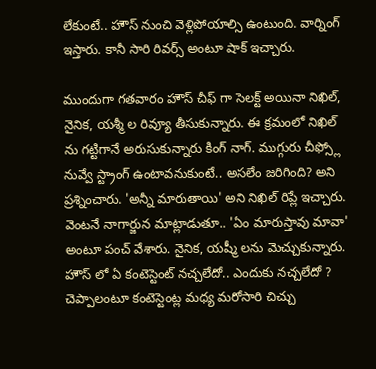లేకుంటే.. హౌస్ నుంచి వెళ్లిపోయాల్సి ఉంటుంది. వార్నింగ్ ఇస్తారు. కానీ సారి రివర్స్ అంటూ షాక్ ఇచ్చారు.

ముందుగా గతవారం హౌస్ చీఫ్ గా సెలక్ట్ అయినా నిఖిల్, నైనిక, యశ్మీ ల రివ్యూ తీసుకున్నారు. ఈ క్రమంలో నిఖిల్ ను గట్టిగానే అరుసుకున్నారు కింగ్ నాగ్. ముగ్గురు చీఫ్స్లో నువ్వే స్ట్రాంగ్ ఉంటావనుకుంటే.. అసలేం జరిగింది? అని ప్రశ్నించారు. 'అన్నీ మారుతాయి' అని నిఖిల్ రిప్లే ఇచ్చారు. వెంటనే నాగార్జున మాట్లాడుతూ.. 'ఏం మారుస్తావు మావా' అంటూ పంచ్ వేశారు. నైనిక, యష్మీ లను మెచ్చుకున్నారు. హౌస్ లో ఏ కంటెస్టెంట్ నచ్చలేదో.. ఎందుకు నచ్చలేదో ? చెప్పాలంటూ కంటెస్టెంట్ల మధ్య మరోసారి చిచ్చు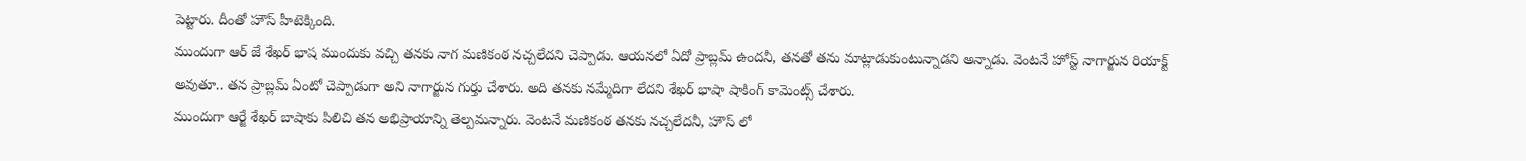పెట్టారు. దీంతో హౌస్ హీటెక్కింది.
ముందుగా ఆర్ జే శేఖర్ భాష ముందుకు వచ్చి తనకు నాగ మణికంఠ నచ్చలేదని చెప్పాడు. ఆయనలో ఏదో ప్రాబ్లమ్ ఉందనీ, తనతో తను మాట్లాడుకుంటున్నాడని అన్నాడు. వెంటనే హోస్ట్ నాగార్జున రియాక్ట్ అవుతూ.. తన ప్రాబ్లమ్ ఏంటో చెప్పాడుగా అని నాగార్జున గుర్తు చేశారు. అది తనకు నమ్మేదిగా లేదని శేఖర్ భాషా షాకింగ్ కామెంట్స్ చేశారు.
ముందుగా ఆర్జే శేఖర్ బాషాకు పిలిచి తన అభిప్రాయాన్ని తెల్పమన్నారు. వెంటనే మణికంఠ తనకు నచ్చలేదనీ, హౌస్ లో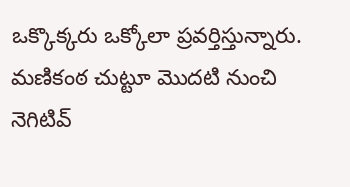ఒక్కొక్కరు ఒక్కోలా ప్రవర్తిస్తున్నారు. మణికంఠ చుట్టూ మొదటి నుంచి నెగిటివ్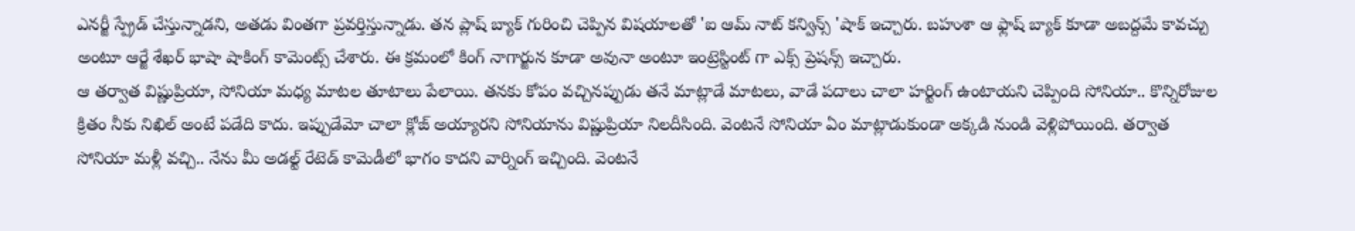ఎనర్జీ స్ప్రేడ్ చేస్తున్నాడని, అతడు వింతగా ప్రవర్తిస్తున్నాడు. తన ప్లాష్ బ్యాక్ గురించి చెప్పిన విషయాలతో 'ఐ ఆమ్ నాట్ కన్విన్స్ 'షాక్ ఇచ్చారు. బహుశా ఆ ఫ్లాష్ బ్యాక్ కూడా అబద్దమే కావచ్చు అంటూ ఆర్జే శేఖర్ భాషా షాకింగ్ కామెంట్స్ చేశారు. ఈ క్రమంలో కింగ్ నాగార్జున కూడా అవునా అంటూ ఇంట్రెస్టింట్ గా ఎక్స్ ప్రెషన్స్ ఇచ్చారు.
ఆ తర్వాత విష్ణుప్రియా, సోనియా మధ్య మాటల తూటాలు పేలాయి. తనకు కోపం వచ్చినప్పుడు తనే మాట్లాడే మాటలు, వాడే పదాలు చాలా హర్టింగ్ ఉంటాయని చెప్పింది సోనియా.. కొన్నిరోజుల క్రితం నీకు నిఖిల్ అంటే పడేది కాదు. ఇప్పుడేమో చాలా క్లోజ్ అయ్యారని సోనియాను విష్ణుప్రియా నిలదీసింది. వెంటనే సోనియా ఏం మాట్లాడుకుండా అక్కడి నుండి వెళ్లిపోయింది. తర్వాత సోనియా మళ్లీ వచ్చి.. నేను మీ అడల్ట్ రేటెడ్ కామెడీలో భాగం కాదని వార్నింగ్ ఇచ్చింది. వెంటనే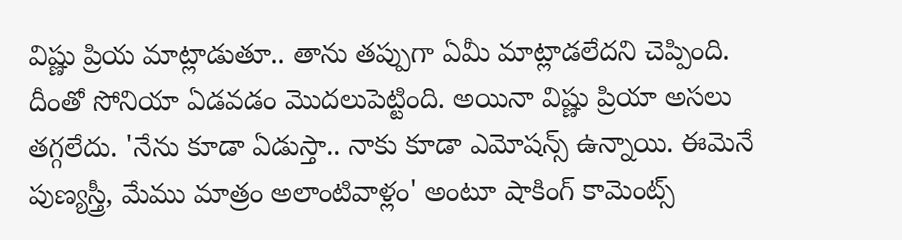విష్ణు ప్రియ మాట్లాడుతూ.. తాను తప్పుగా ఏమీ మాట్లాడలేదని చెప్పింది. దీంతో సోనియా ఏడవడం మొదలుపెట్టింది. అయినా విష్ణు ప్రియా అసలు తగ్గలేదు. 'నేను కూడా ఏడుస్తా.. నాకు కూడా ఎమోషన్స్ ఉన్నాయి. ఈమెనే పుణ్యస్త్రీ, మేము మాత్రం అలాంటివాళ్లం' అంటూ షాకింగ్ కామెంట్స్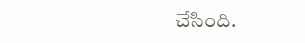చేసింది.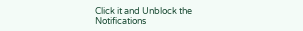Click it and Unblock the Notifications